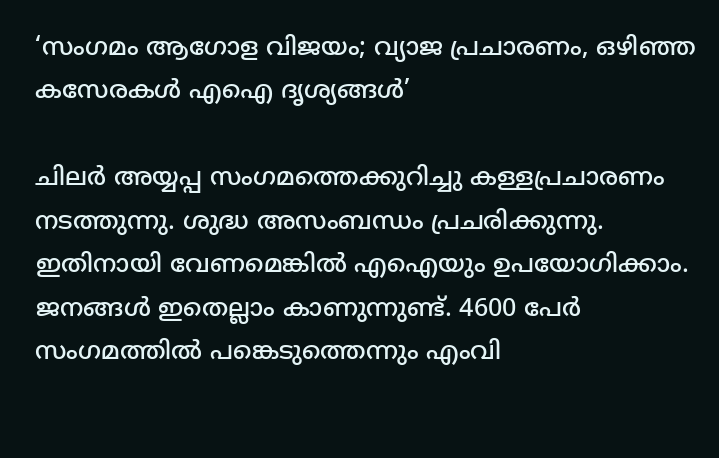‘സംഗമം ആഗോള വിജയം; വ്യാജ പ്രചാരണം, ഒഴിഞ്ഞ കസേരകൾ എഐ ദൃശ്യങ്ങൾ’

ചിലർ അയ്യപ്പ സംഗമത്തെക്കുറിച്ചു കള്ളപ്രചാരണം നടത്തുന്നു. ശുദ്ധ അസംബന്ധം പ്രചരിക്കുന്നു. ഇതിനായി വേണമെങ്കിൽ എഐയും ഉപയോഗിക്കാം. ജനങ്ങൾ ഇതെല്ലാം കാണുന്നുണ്ട്. 4600 പേർ സംഗമത്തിൽ പങ്കെടുത്തെന്നും എംവി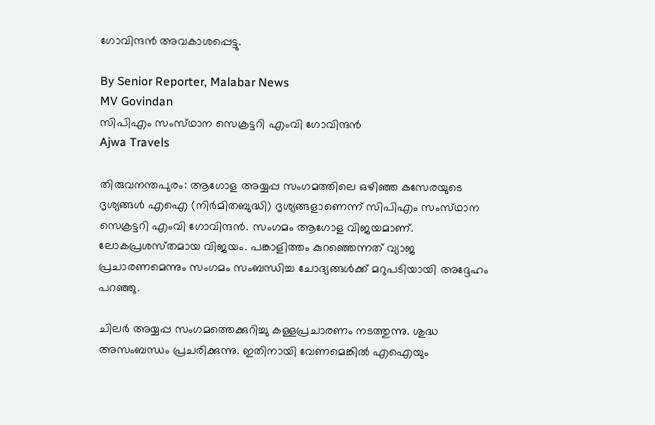ഗോവിന്ദൻ അവകാശപ്പെട്ടു.

By Senior Reporter, Malabar News
MV Govindan
സിപിഎം സംസ്‌ഥാന സെക്രട്ടറി എംവി ഗോവിന്ദൻ
Ajwa Travels

തിരുവനന്തപുരം: ആഗോള അയ്യപ്പ സംഗമത്തിലെ ഒഴിഞ്ഞ കസേരയുടെ ദൃശ്യങ്ങൾ എഐ (നിർമിതബുദ്ധി) ദൃശ്യങ്ങളാണെന്ന് സിപിഎം സംസ്‌ഥാന സെക്രട്ടറി എംവി ഗോവിന്ദൻ. സംഗമം ആഗോള വിജയമാണ്. ലോകപ്രശസ്‌തമായ വിജയം. പങ്കാളിത്തം കുറഞ്ഞെന്നത് വ്യാജ പ്രചാരണമെന്നും സംഗമം സംബന്ധിച്ച ചോദ്യങ്ങൾക്ക് മറുപടിയായി അദ്ദേഹം പറഞ്ഞു.

ചിലർ അയ്യപ്പ സംഗമത്തെക്കുറിച്ചു കള്ളപ്രചാരണം നടത്തുന്നു. ശുദ്ധ അസംബന്ധം പ്രചരിക്കുന്നു. ഇതിനായി വേണമെങ്കിൽ എഐയും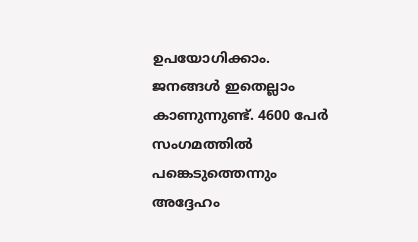ഉപയോഗിക്കാം. ജനങ്ങൾ ഇതെല്ലാം കാണുന്നുണ്ട്. 4600 പേർ സംഗമത്തിൽ പങ്കെടുത്തെന്നും അദ്ദേഹം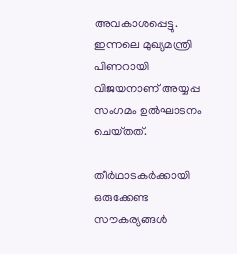അവകാശപ്പെട്ടു. ഇന്നലെ മുഖ്യമന്ത്രി പിണറായി വിജയനാണ് അയ്യപ്പ സംഗമം ഉൽഘാടനം ചെയ്‌തത്‌.

തീർഥാടകർക്കായി ഒരുക്കേണ്ട സൗകര്യങ്ങൾ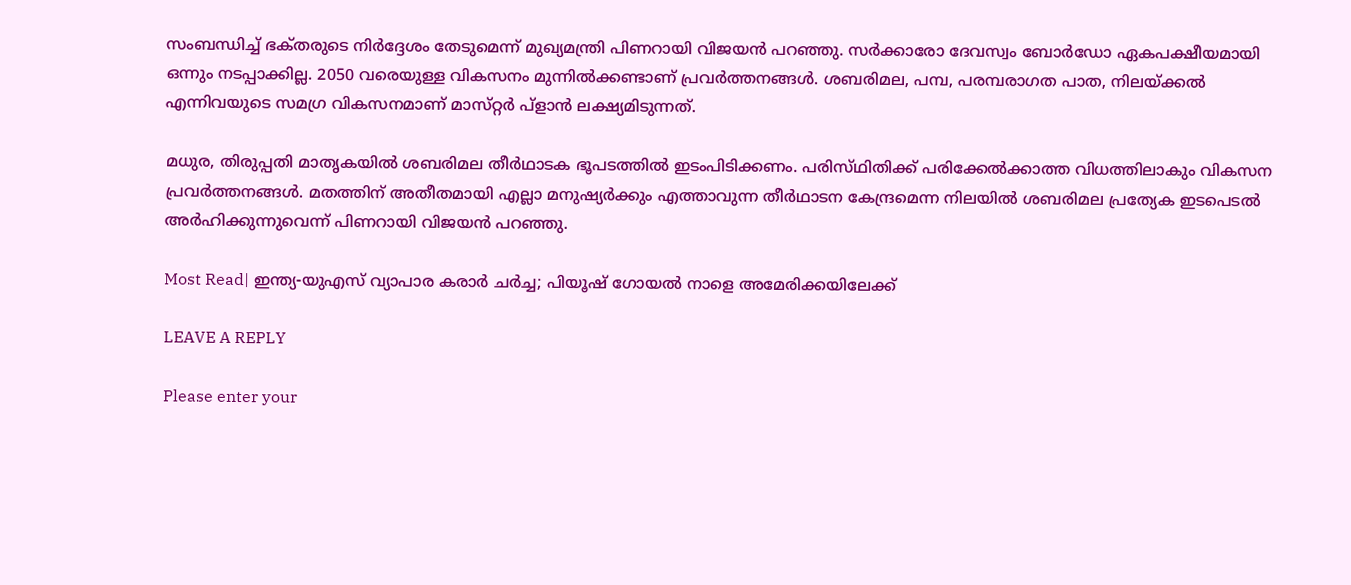സംബന്ധിച്ച് ഭക്‌തരുടെ നിർദ്ദേശം തേടുമെന്ന് മുഖ്യമന്ത്രി പിണറായി വിജയൻ പറഞ്ഞു. സർക്കാരോ ദേവസ്വം ബോർഡോ ഏകപക്ഷീയമായി ഒന്നും നടപ്പാക്കില്ല. 2050 വരെയുള്ള വികസനം മുന്നിൽക്കണ്ടാണ് പ്രവർത്തനങ്ങൾ. ശബരിമല, പമ്പ, പരമ്പരാഗത പാത, നിലയ്‌ക്കൽ എന്നിവയുടെ സമഗ്ര വികസനമാണ് മാസ്‌റ്റർ പ്ളാൻ ലക്ഷ്യമിടുന്നത്.

മധുര, തിരുപ്പതി മാതൃകയിൽ ശബരിമല തീർഥാടക ഭൂപടത്തിൽ ഇടംപിടിക്കണം. പരിസ്‌ഥിതിക്ക് പരിക്കേൽക്കാത്ത വിധത്തിലാകും വികസന പ്രവർത്തനങ്ങൾ. മതത്തിന് അതീതമായി എല്ലാ മനുഷ്യർക്കും എത്താവുന്ന തീർഥാടന കേന്ദ്രമെന്ന നിലയിൽ ശബരിമല പ്രത്യേക ഇടപെടൽ അർഹിക്കുന്നുവെന്ന് പിണറായി വിജയൻ പറഞ്ഞു.

Most Read| ഇന്ത്യ-യുഎസ് വ്യാപാര കരാർ ചർച്ച; പിയൂഷ് ഗോയൽ നാളെ അമേരിക്കയിലേക്ക്

LEAVE A REPLY

Please enter your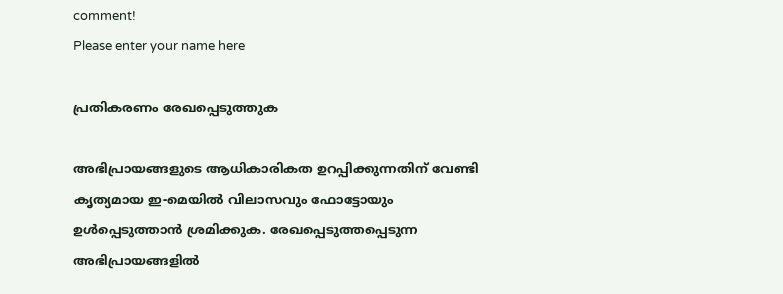comment!
Please enter your name here

പ്രതികരണം രേഖപ്പെടുത്തുക

അഭിപ്രായങ്ങളുടെ ആധികാരികത ഉറപ്പിക്കുന്നതിന് വേണ്ടി കൃത്യമായ ഇ-മെയിൽ വിലാസവും ഫോട്ടോയും ഉൾപ്പെടുത്താൻ ശ്രമിക്കുക. രേഖപ്പെടുത്തപ്പെടുന്ന അഭിപ്രായങ്ങളിൽ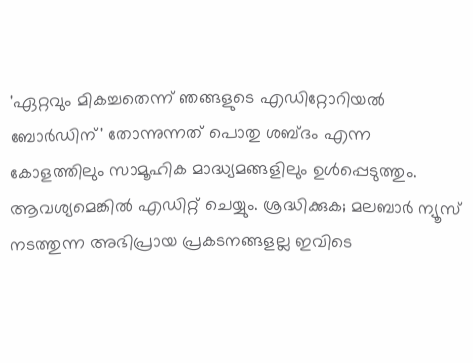'ഏറ്റവും മികച്ചതെന്ന് ഞങ്ങളുടെ എഡിറ്റോറിയൽ ബോർഡിന്' തോന്നുന്നത് പൊതു ശബ്‌ദം എന്ന കോളത്തിലും സാമൂഹിക മാദ്ധ്യമങ്ങളിലും ഉൾപ്പെടുത്തും. ആവശ്യമെങ്കിൽ എഡിറ്റ് ചെയ്യും. ശ്രദ്ധിക്കുക; മലബാർ ന്യൂസ് നടത്തുന്ന അഭിപ്രായ പ്രകടനങ്ങളല്ല ഇവിടെ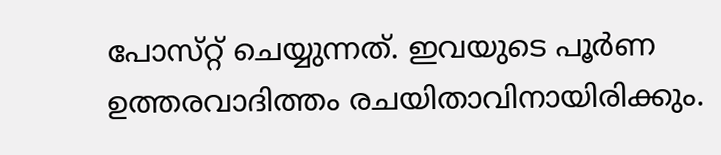പോസ്‌റ്റ് ചെയ്യുന്നത്. ഇവയുടെ പൂർണ ഉത്തരവാദിത്തം രചയിതാവിനായിരിക്കും.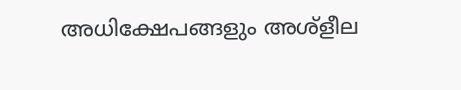അധിക്ഷേപങ്ങളും അശ്‌ളീല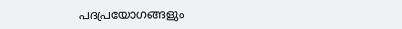പദപ്രയോഗങ്ങളും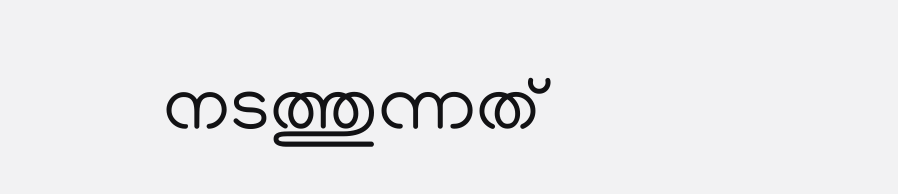നടത്തുന്നത്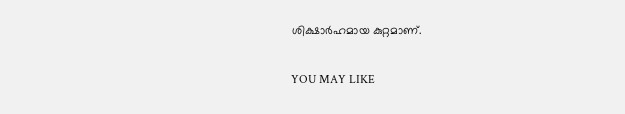ശിക്ഷാർഹമായ കുറ്റമാണ്.

YOU MAY LIKE